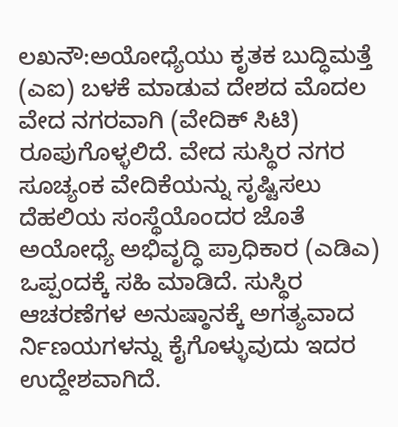ಲಖನೌ:ಅಯೋಧ್ಯೆಯು ಕೃತಕ ಬುದ್ಧಿಮತ್ತೆ (ಎಐ) ಬಳಕೆ ಮಾಡುವ ದೇಶದ ಮೊದಲ ವೇದ ನಗರವಾಗಿ (ವೇದಿಕ್ ಸಿಟಿ) ರೂಪುಗೊಳ್ಳಲಿದೆ. ವೇದ ಸುಸ್ಥಿರ ನಗರ ಸೂಚ್ಯಂಕ ವೇದಿಕೆಯನ್ನು ಸೃಷ್ಟಿಸಲು ದೆಹಲಿಯ ಸಂಸ್ಥೆಯೊಂದರ ಜೊತೆ ಅಯೋಧ್ಯೆ ಅಭಿವೃದ್ಧಿ ಪ್ರಾಧಿಕಾರ (ಎಡಿಎ) ಒಪ್ಪಂದಕ್ಕೆ ಸಹಿ ಮಾಡಿದೆ. ಸುಸ್ಥಿರ ಆಚರಣೆಗಳ ಅನುಷ್ಠಾನಕ್ಕೆ ಅಗತ್ಯವಾದ ರ್ನಿಣಯಗಳನ್ನು ಕೈಗೊಳ್ಳುವುದು ಇದರ ಉದ್ದೇಶವಾಗಿದೆ.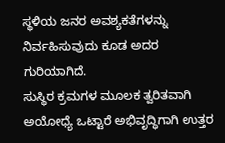ಸ್ಥಳಿಯ ಜನರ ಅವಶ್ಯಕತೆಗಳನ್ನು ನಿರ್ವಹಿಸುವುದು ಕೂಡ ಅದರ ಗುರಿಯಾಗಿದೆ.
ಸುಸ್ಥಿರ ಕ್ರಮಗಳ ಮೂಲಕ ತ್ವರಿತವಾಗಿ ಅಯೋಧ್ಯೆ ಒಟ್ಟಾರೆ ಅಭಿವೃದ್ಧಿಗಾಗಿ ಉತ್ತರ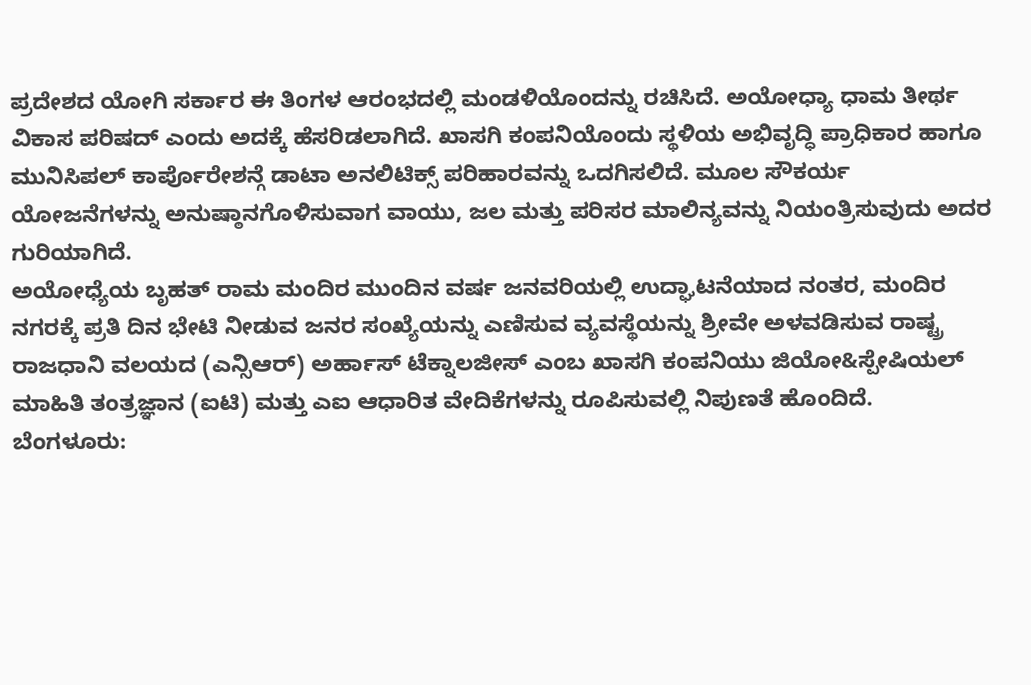ಪ್ರದೇಶದ ಯೋಗಿ ಸರ್ಕಾರ ಈ ತಿಂಗಳ ಆರಂಭದಲ್ಲಿ ಮಂಡಳಿಯೊಂದನ್ನು ರಚಿಸಿದೆ. ಅಯೋಧ್ಯಾ ಧಾಮ ತೀರ್ಥ ವಿಕಾಸ ಪರಿಷದ್ ಎಂದು ಅದಕ್ಕೆ ಹೆಸರಿಡಲಾಗಿದೆ. ಖಾಸಗಿ ಕಂಪನಿಯೊಂದು ಸ್ಥಳಿಯ ಅಭಿವೃದ್ಧಿ ಪ್ರಾಧಿಕಾರ ಹಾಗೂ ಮುನಿಸಿಪಲ್ ಕಾರ್ಪೊರೇಶನ್ಗೆ ಡಾಟಾ ಅನಲಿಟಿಕ್ಸ್ ಪರಿಹಾರವನ್ನು ಒದಗಿಸಲಿದೆ. ಮೂಲ ಸೌಕರ್ಯ ಯೋಜನೆಗಳನ್ನು ಅನುಷ್ಠಾನಗೊಳಿಸುವಾಗ ವಾಯು, ಜಲ ಮತ್ತು ಪರಿಸರ ಮಾಲಿನ್ಯವನ್ನು ನಿಯಂತ್ರಿಸುವುದು ಅದರ ಗುರಿಯಾಗಿದೆ.
ಅಯೋಧ್ಯೆಯ ಬೃಹತ್ ರಾಮ ಮಂದಿರ ಮುಂದಿನ ವರ್ಷ ಜನವರಿಯಲ್ಲಿ ಉದ್ಘಾಟನೆಯಾದ ನಂತರ, ಮಂದಿರ ನಗರಕ್ಕೆ ಪ್ರತಿ ದಿನ ಭೇಟಿ ನೀಡುವ ಜನರ ಸಂಖ್ಯೆಯನ್ನು ಎಣಿಸುವ ವ್ಯವಸ್ಥೆಯನ್ನು ಶ್ರೀವೇ ಅಳವಡಿಸುವ ರಾಷ್ಟ್ರ ರಾಜಧಾನಿ ವಲಯದ (ಎನ್ಸಿಆರ್) ಅರ್ಹಾಸ್ ಟೆಕ್ನಾಲಜೀಸ್ ಎಂಬ ಖಾಸಗಿ ಕಂಪನಿಯು ಜಿಯೋ&ಸ್ಪೇಷಿಯಲ್ ಮಾಹಿತಿ ತಂತ್ರಜ್ಞಾನ (ಐಟಿ) ಮತ್ತು ಎಐ ಆಧಾರಿತ ವೇದಿಕೆಗಳನ್ನು ರೂಪಿಸುವಲ್ಲಿ ನಿಪುಣತೆ ಹೊಂದಿದೆ.
ಬೆಂಗಳೂರು: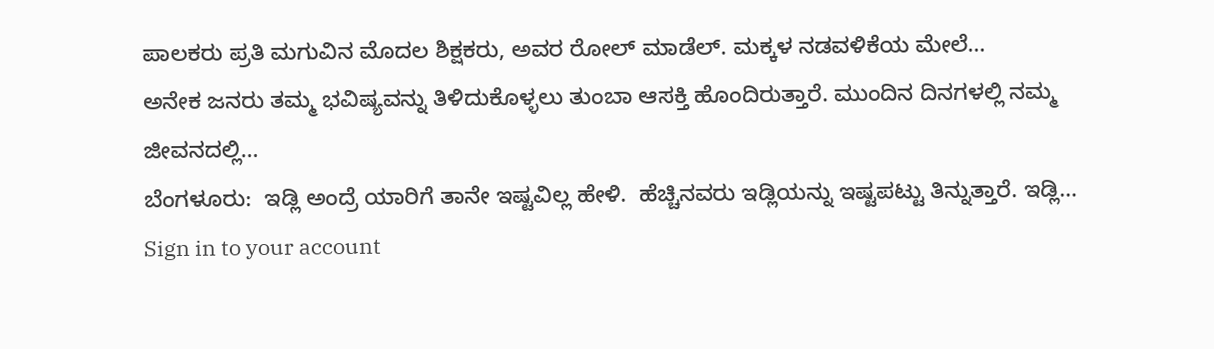ಪಾಲಕರು ಪ್ರತಿ ಮಗುವಿನ ಮೊದಲ ಶಿಕ್ಷಕರು, ಅವರ ರೋಲ್ ಮಾಡೆಲ್. ಮಕ್ಕಳ ನಡವಳಿಕೆಯ ಮೇಲೆ…
ಅನೇಕ ಜನರು ತಮ್ಮ ಭವಿಷ್ಯವನ್ನು ತಿಳಿದುಕೊಳ್ಳಲು ತುಂಬಾ ಆಸಕ್ತಿ ಹೊಂದಿರುತ್ತಾರೆ. ಮುಂದಿನ ದಿನಗಳಲ್ಲಿ ನಮ್ಮ ಜೀವನದಲ್ಲಿ…
ಬೆಂಗಳೂರು:  ಇಡ್ಲಿ ಅಂದ್ರೆ ಯಾರಿಗೆ ತಾನೇ ಇಷ್ಟವಿಲ್ಲ ಹೇಳಿ.  ಹೆಚ್ಚಿನವರು ಇಡ್ಲಿಯನ್ನು ಇಷ್ಟಪಟ್ಟು ತಿನ್ನುತ್ತಾರೆ. ಇಡ್ಲಿ…
Sign in to your account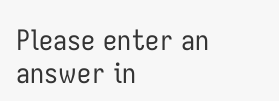Please enter an answer in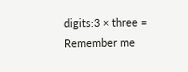digits:3 × three =
Remember me